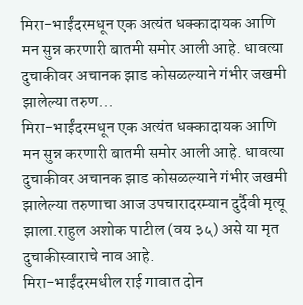मिरा-भाईंदरमधून एक अत्यंत धक्कादायक आणि मन सुन्न करणारी बातमी समोर आली आहे. धावत्या दुचाकीवर अचानक झाड कोसळल्याने गंभीर जखमी झालेल्या तरुण...
मिरा-भाईंदरमधून एक अत्यंत धक्कादायक आणि मन सुन्न करणारी बातमी समोर आली आहे. धावत्या दुचाकीवर अचानक झाड कोसळल्याने गंभीर जखमी झालेल्या तरुणाचा आज उपचारादरम्यान दुर्दैवी मृत्यू झाला.राहुल अशोक पाटील (वय ३५) असे या मृत दुचाकीस्वाराचे नाव आहे.
मिरा-भाईंदरमधील राई गावात दोन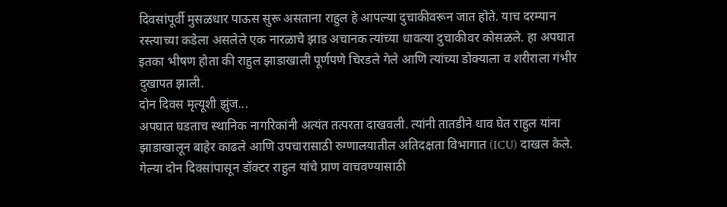दिवसांपूर्वी मुसळधार पाऊस सुरू असताना राहुल हे आपल्या दुचाकीवरून जात होते. याच दरम्यान रस्त्याच्या कडेला असलेले एक नारळाचे झाड अचानक त्यांच्या धावत्या दुचाकीवर कोसळले. हा अपघात इतका भीषण होता की राहुल झाडाखाली पूर्णपणे चिरडले गेले आणि त्यांच्या डोक्याला व शरीराला गंभीर दुखापत झाली.
दोन दिवस मृत्यूशी झुंज...
अपघात घडताच स्थानिक नागरिकांनी अत्यंत तत्परता दाखवली. त्यांनी तातडीने धाव घेत राहुल यांना झाडाखालून बाहेर काढले आणि उपचारासाठी रुग्णालयातील अतिदक्षता विभागात (ICU) दाखल केले. गेल्या दोन दिवसांपासून डॉक्टर राहुल यांचे प्राण वाचवण्यासाठी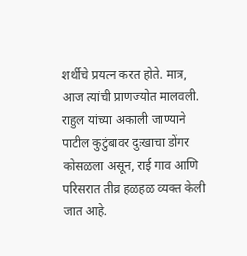शर्थीचे प्रयत्न करत होते. मात्र, आज त्यांची प्राणज्योत मालवली. राहुल यांच्या अकाली जाण्याने पाटील कुटुंबावर दुःखाचा डोंगर कोसळला असून, राई गाव आणि परिसरात तीव्र हळहळ व्यक्त केली जात आहे.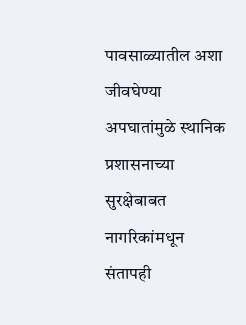पावसाळ्यातील अशा जीवघेण्या अपघातांमुळे स्थानिक प्रशासनाच्या सुरक्षेबाबत नागरिकांमधून संतापही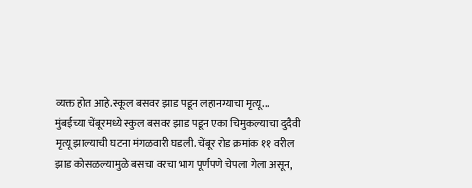व्यक्त होत आहे.स्कूल बसवर झाड पडून लहानग्याचा मृत्यू...
मुंबईच्या चेंबूरमध्ये स्कुल बसवर झाड पडून एका चिमुकल्याचा दुदैवी मृत्यू झाल्याची घटना मंगळवारी घडली. चेंबूर रोड क्रमांक ११ वरील झाड कोसळल्यामुळे बसचा वरचा भाग पूर्णपणे चेपला गेला असून,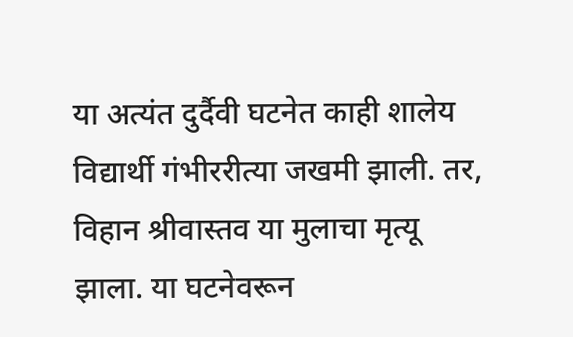या अत्यंत दुर्दैवी घटनेत काही शालेय विद्यार्थी गंभीररीत्या जखमी झाली. तर, विहान श्रीवास्तव या मुलाचा मृत्यू झाला. या घटनेवरून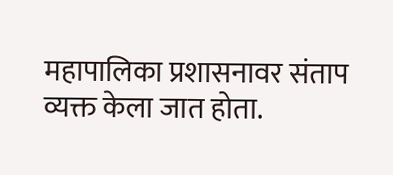महापालिका प्रशासनावर संताप व्यक्त केला जात होता.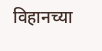विहानच्या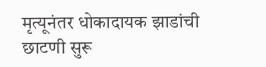मृत्यूनंतर धोकादायक झाडांची छाटणी सुरू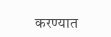करण्यात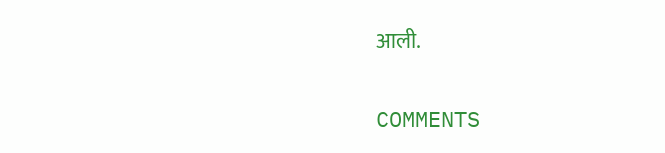आली.


COMMENTS